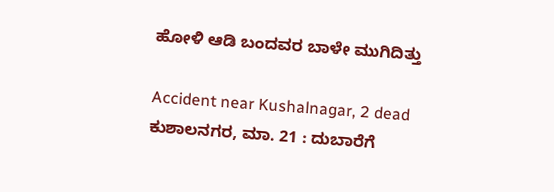ಹೋಳಿ ಆಡಿ ಬಂದವರ ಬಾಳೇ ಮುಗಿದಿತ್ತು

Accident near Kushalnagar, 2 dead
ಕುಶಾಲನಗರ, ಮಾ. 21 : ದುಬಾರೆಗೆ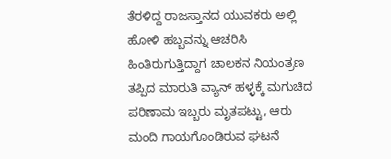ತೆರಳಿದ್ದ ರಾಜಸ್ತಾನದ ಯುವಕರು ಅಲ್ಲಿ ಹೋಳಿ ಹಬ್ಬವನ್ನು ಆಚರಿಸಿ ಹಿಂತಿರುಗುತ್ತಿದ್ದಾಗ ಚಾಲಕನ ನಿಯಂತ್ರಣ ತಪ್ಪಿದ ಮಾರುತಿ ವ್ಯಾನ್ ಹಳ್ಳಕ್ಕೆ ಮಗುಚಿದ ಪರಿಣಾಮ ಇಬ್ಬರು ಮೃತಪಟ್ಟು, ಆರು ಮಂದಿ ಗಾಯಗೊಂಡಿರುವ ಘಟನೆ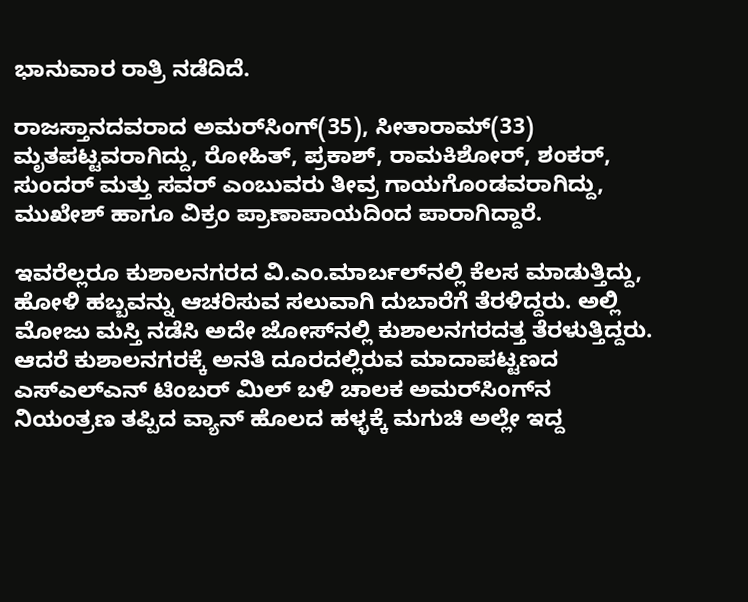ಭಾನುವಾರ ರಾತ್ರಿ ನಡೆದಿದೆ.

ರಾಜಸ್ತಾನದವರಾದ ಅಮರ್‌ಸಿಂಗ್(35), ಸೀತಾರಾಮ್(33) ಮೃತಪಟ್ಟವರಾಗಿದ್ದು, ರೋಹಿತ್, ಪ್ರಕಾಶ್, ರಾಮಕಿಶೋರ್, ಶಂಕರ್, ಸುಂದರ್ ಮತ್ತು ಸವರ್ ಎಂಬುವರು ತೀವ್ರ ಗಾಯಗೊಂಡವರಾಗಿದ್ದು, ಮುಖೇಶ್ ಹಾಗೂ ವಿಕ್ರಂ ಪ್ರಾಣಾಪಾಯದಿಂದ ಪಾರಾಗಿದ್ದಾರೆ.

ಇವರೆಲ್ಲರೂ ಕುಶಾಲನಗರದ ವಿ.ಎಂ.ಮಾರ್ಬಲ್‌ನಲ್ಲಿ ಕೆಲಸ ಮಾಡುತ್ತಿದ್ದು, ಹೋಳಿ ಹಬ್ಬವನ್ನು ಆಚರಿಸುವ ಸಲುವಾಗಿ ದುಬಾರೆಗೆ ತೆರಳಿದ್ದರು. ಅಲ್ಲಿ ಮೋಜು ಮಸ್ತಿ ನಡೆಸಿ ಅದೇ ಜೋಸ್‌ನಲ್ಲಿ ಕುಶಾಲನಗರದತ್ತ ತೆರಳುತ್ತಿದ್ದರು. ಆದರೆ ಕುಶಾಲನಗರಕ್ಕೆ ಅನತಿ ದೂರದಲ್ಲಿರುವ ಮಾದಾಪಟ್ಟಣದ ಎಸ್‌ಎಲ್‌ಎನ್ ಟಿಂಬರ್ ಮಿಲ್ ಬಳಿ ಚಾಲಕ ಅಮರ್‌ಸಿಂಗ್‌ನ ನಿಯಂತ್ರಣ ತಪ್ಪಿದ ವ್ಯಾನ್ ಹೊಲದ ಹಳ್ಳಕ್ಕೆ ಮಗುಚಿ ಅಲ್ಲೇ ಇದ್ದ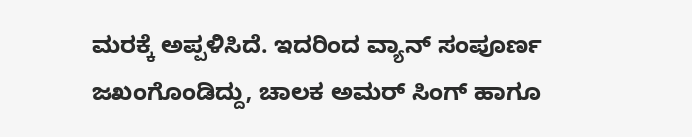ಮರಕ್ಕೆ ಅಪ್ಪಳಿಸಿದೆ. ಇದರಿಂದ ವ್ಯಾನ್ ಸಂಪೂರ್ಣ ಜಖಂಗೊಂಡಿದ್ದು, ಚಾಲಕ ಅಮರ್ ಸಿಂಗ್ ಹಾಗೂ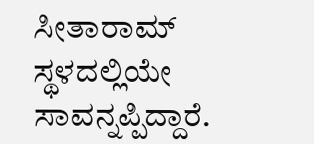ಸೀತಾರಾಮ್ ಸ್ಥಳದಲ್ಲಿಯೇ ಸಾವನ್ನಪ್ಪಿದ್ದಾರೆ.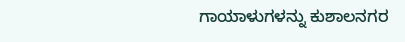ಗಾಯಾಳುಗಳನ್ನು ಕುಶಾಲನಗರ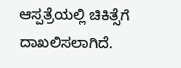ಆಸ್ಪತ್ರೆಯಲ್ಲಿ ಚಿಕಿತ್ಸೆಗೆ ದಾಖಲಿಸಲಾಗಿದೆ.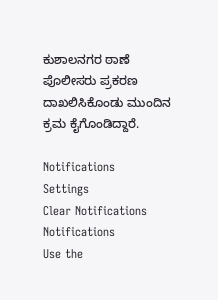ಕುಶಾಲನಗರ ಠಾಣೆ ಪೊಲೀಸರು ಪ್ರಕರಣ ದಾಖಲಿಸಿಕೊಂಡು ಮುಂದಿನ ಕ್ರಮ ಕೈಗೊಂಡಿದ್ದಾರೆ.

Notifications
Settings
Clear Notifications
Notifications
Use the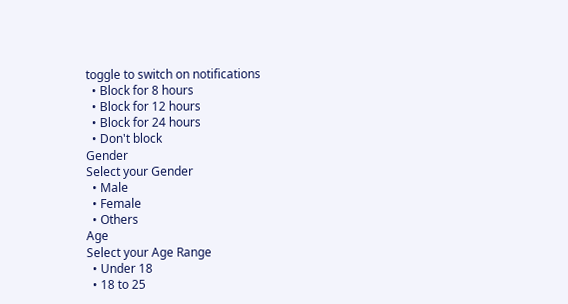toggle to switch on notifications
  • Block for 8 hours
  • Block for 12 hours
  • Block for 24 hours
  • Don't block
Gender
Select your Gender
  • Male
  • Female
  • Others
Age
Select your Age Range
  • Under 18
  • 18 to 25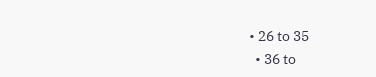• 26 to 35
  • 36 to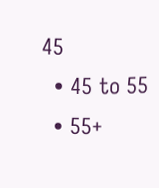45
  • 45 to 55
  • 55+